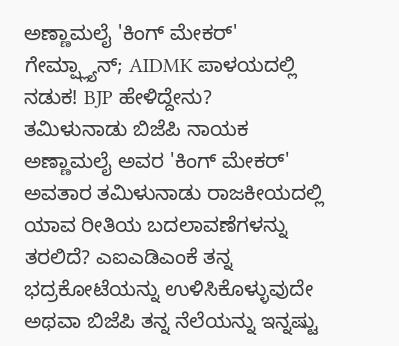ಅಣ್ಣಾಮಲೈ 'ಕಿಂಗ್ ಮೇಕರ್' ಗೇಮ್ಪ್ಲ್ಯಾನ್; AIDMK ಪಾಳಯದಲ್ಲಿ ನಡುಕ! BJP ಹೇಳಿದ್ದೇನು?
ತಮಿಳುನಾಡು ಬಿಜೆಪಿ ನಾಯಕ ಅಣ್ಣಾಮಲೈ ಅವರ 'ಕಿಂಗ್ ಮೇಕರ್' ಅವತಾರ ತಮಿಳುನಾಡು ರಾಜಕೀಯದಲ್ಲಿ ಯಾವ ರೀತಿಯ ಬದಲಾವಣೆಗಳನ್ನು ತರಲಿದೆ? ಎಐಎಡಿಎಂಕೆ ತನ್ನ ಭದ್ರಕೋಟೆಯನ್ನು ಉಳಿಸಿಕೊಳ್ಳುವುದೇ ಅಥವಾ ಬಿಜೆಪಿ ತನ್ನ ನೆಲೆಯನ್ನು ಇನ್ನಷ್ಟು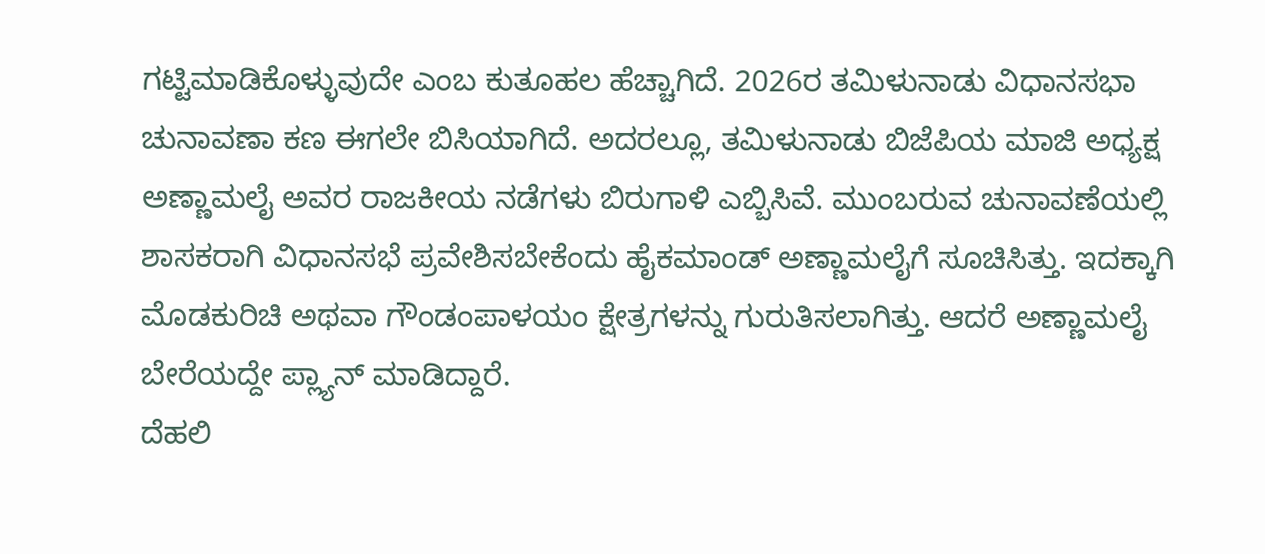ಗಟ್ಟಿಮಾಡಿಕೊಳ್ಳುವುದೇ ಎಂಬ ಕುತೂಹಲ ಹೆಚ್ಚಾಗಿದೆ. 2026ರ ತಮಿಳುನಾಡು ವಿಧಾನಸಭಾ ಚುನಾವಣಾ ಕಣ ಈಗಲೇ ಬಿಸಿಯಾಗಿದೆ. ಅದರಲ್ಲೂ, ತಮಿಳುನಾಡು ಬಿಜೆಪಿಯ ಮಾಜಿ ಅಧ್ಯಕ್ಷ ಅಣ್ಣಾಮಲೈ ಅವರ ರಾಜಕೀಯ ನಡೆಗಳು ಬಿರುಗಾಳಿ ಎಬ್ಬಿಸಿವೆ. ಮುಂಬರುವ ಚುನಾವಣೆಯಲ್ಲಿ ಶಾಸಕರಾಗಿ ವಿಧಾನಸಭೆ ಪ್ರವೇಶಿಸಬೇಕೆಂದು ಹೈಕಮಾಂಡ್ ಅಣ್ಣಾಮಲೈಗೆ ಸೂಚಿಸಿತ್ತು. ಇದಕ್ಕಾಗಿ ಮೊಡಕುರಿಚಿ ಅಥವಾ ಗೌಂಡಂಪಾಳಯಂ ಕ್ಷೇತ್ರಗಳನ್ನು ಗುರುತಿಸಲಾಗಿತ್ತು. ಆದರೆ ಅಣ್ಣಾಮಲೈ ಬೇರೆಯದ್ದೇ ಪ್ಲ್ಯಾನ್ ಮಾಡಿದ್ದಾರೆ.
ದೆಹಲಿ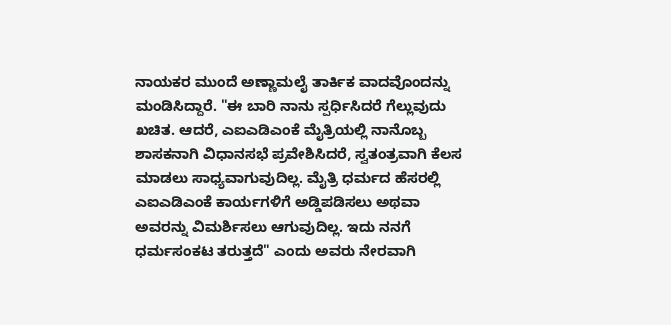ನಾಯಕರ ಮುಂದೆ ಅಣ್ಣಾಮಲೈ ತಾರ್ಕಿಕ ವಾದವೊಂದನ್ನು ಮಂಡಿಸಿದ್ದಾರೆ. "ಈ ಬಾರಿ ನಾನು ಸ್ಪರ್ಧಿಸಿದರೆ ಗೆಲ್ಲುವುದು ಖಚಿತ. ಆದರೆ, ಎಐಎಡಿಎಂಕೆ ಮೈತ್ರಿಯಲ್ಲಿ ನಾನೊಬ್ಬ ಶಾಸಕನಾಗಿ ವಿಧಾನಸಭೆ ಪ್ರವೇಶಿಸಿದರೆ, ಸ್ವತಂತ್ರವಾಗಿ ಕೆಲಸ ಮಾಡಲು ಸಾಧ್ಯವಾಗುವುದಿಲ್ಲ. ಮೈತ್ರಿ ಧರ್ಮದ ಹೆಸರಲ್ಲಿ ಎಐಎಡಿಎಂಕೆ ಕಾರ್ಯಗಳಿಗೆ ಅಡ್ಡಿಪಡಿಸಲು ಅಥವಾ ಅವರನ್ನು ವಿಮರ್ಶಿಸಲು ಆಗುವುದಿಲ್ಲ. ಇದು ನನಗೆ ಧರ್ಮಸಂಕಟ ತರುತ್ತದೆ" ಎಂದು ಅವರು ನೇರವಾಗಿ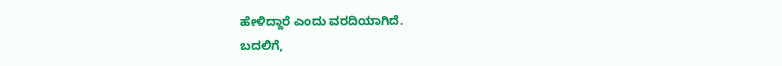ಹೇಳಿದ್ದಾರೆ ಎಂದು ವರದಿಯಾಗಿದೆ.
ಬದಲಿಗೆ,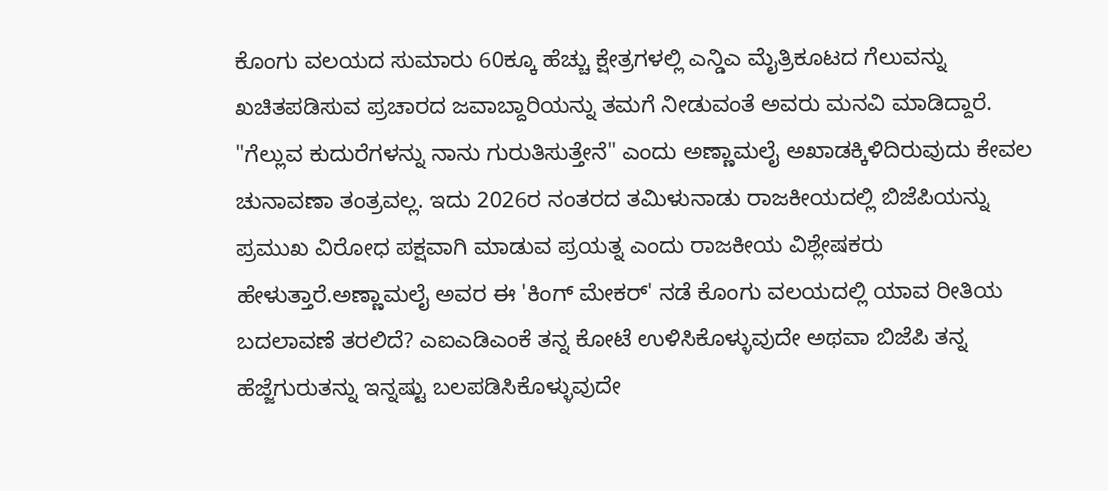ಕೊಂಗು ವಲಯದ ಸುಮಾರು 60ಕ್ಕೂ ಹೆಚ್ಚು ಕ್ಷೇತ್ರಗಳಲ್ಲಿ ಎನ್ಡಿಎ ಮೈತ್ರಿಕೂಟದ ಗೆಲುವನ್ನು ಖಚಿತಪಡಿಸುವ ಪ್ರಚಾರದ ಜವಾಬ್ದಾರಿಯನ್ನು ತಮಗೆ ನೀಡುವಂತೆ ಅವರು ಮನವಿ ಮಾಡಿದ್ದಾರೆ.
"ಗೆಲ್ಲುವ ಕುದುರೆಗಳನ್ನು ನಾನು ಗುರುತಿಸುತ್ತೇನೆ" ಎಂದು ಅಣ್ಣಾಮಲೈ ಅಖಾಡಕ್ಕಿಳಿದಿರುವುದು ಕೇವಲ ಚುನಾವಣಾ ತಂತ್ರವಲ್ಲ. ಇದು 2026ರ ನಂತರದ ತಮಿಳುನಾಡು ರಾಜಕೀಯದಲ್ಲಿ ಬಿಜೆಪಿಯನ್ನು ಪ್ರಮುಖ ವಿರೋಧ ಪಕ್ಷವಾಗಿ ಮಾಡುವ ಪ್ರಯತ್ನ ಎಂದು ರಾಜಕೀಯ ವಿಶ್ಲೇಷಕರು ಹೇಳುತ್ತಾರೆ.ಅಣ್ಣಾಮಲೈ ಅವರ ಈ 'ಕಿಂಗ್ ಮೇಕರ್' ನಡೆ ಕೊಂಗು ವಲಯದಲ್ಲಿ ಯಾವ ರೀತಿಯ ಬದಲಾವಣೆ ತರಲಿದೆ? ಎಐಎಡಿಎಂಕೆ ತನ್ನ ಕೋಟೆ ಉಳಿಸಿಕೊಳ್ಳುವುದೇ ಅಥವಾ ಬಿಜೆಪಿ ತನ್ನ ಹೆಜ್ಜೆಗುರುತನ್ನು ಇನ್ನಷ್ಟು ಬಲಪಡಿಸಿಕೊಳ್ಳುವುದೇ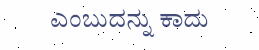ಎಂಬುದನ್ನು ಕಾದು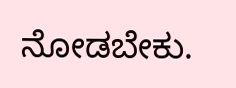ನೋಡಬೇಕು.